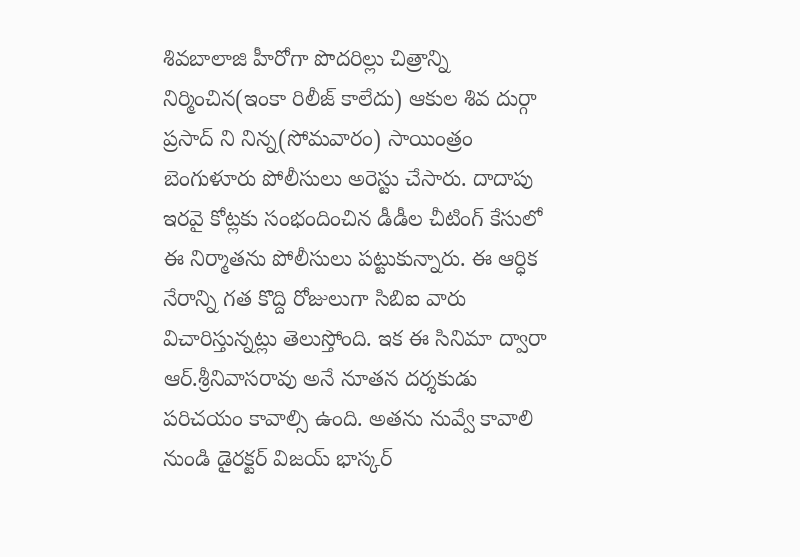శివబాలాజి హీరోగా పొదరిల్లు చిత్రాన్ని నిర్మించిన(ఇంకా రిలీజ్ కాలేదు) ఆకుల శివ దుర్గా ప్రసాద్ ని నిన్న(సోమవారం) సాయింత్రం బెంగుళూరు పోలీసులు అరెస్టు చేసారు. దాదాపు ఇరవై కోట్లకు సంభందించిన డీడీల చీటింగ్ కేసులో ఈ నిర్మాతను పోలీసులు పట్టుకున్నారు. ఈ ఆర్ధిక నేరాన్ని గత కొద్ది రోజులుగా సిబిఐ వారు విచారిస్తున్నట్లు తెలుస్తోంది. ఇక ఈ సినిమా ద్వారా ఆర్.శ్రీనివాసరావు అనే నూతన దర్శకుడు పరిచయం కావాల్సి ఉంది. అతను నువ్వే కావాలి నుండి డైరక్టర్ విజయ్ భాస్కర్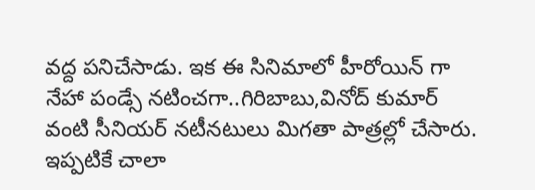వద్ద పనిచేసాడు. ఇక ఈ సినిమాలో హీరోయిన్ గా నేహా పండ్సే నటించగా..గిరిబాబు,వినోద్ కుమార్ వంటి సీనియర్ నటీనటులు మిగతా పాత్రల్లో చేసారు. ఇప్పటికే చాలా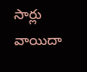సార్లు వాయిదా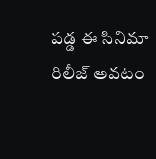పడ్డ ఈ సినిమా రిలీజ్ అవటం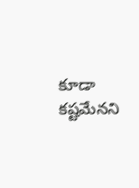కూడా కష్టమేనని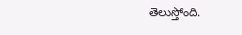తెలుస్తోంది.